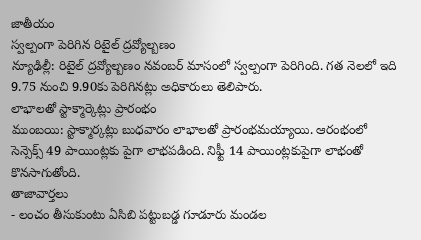జాతీయం
స్వల్పంగా పెరిగిన రిటైల్ ద్రవ్యోల్బణం
న్యూఢిల్లీ: రిటైల్ ద్రవ్యోల్బణం నవంబర్ మాసంలో స్వల్పంగా పెరిగింది. గత నెలలో ఇది 9.75 నుంచి 9.90కు పెరిగినట్లు అధికారులు తెలిపారు.
లాభాలతో స్టాక్మార్కెట్లు ప్రారంభం
ముంబయి: స్టాక్మార్కట్లు బుధవారం లాభాలతో ప్రారంభమయ్యాయి. ఆరంభంలో సెన్సెక్స్ 49 పాయింట్లకు పైగా లాభపడింది. నిఫ్టీ 14 పాయింట్లకుపైగా లాభంతో కొనసాగుతోంది.
తాజావార్తలు
- లంచం తీసుకుంటు ఏసిబి పట్టుబడ్డ గూడూరు మండల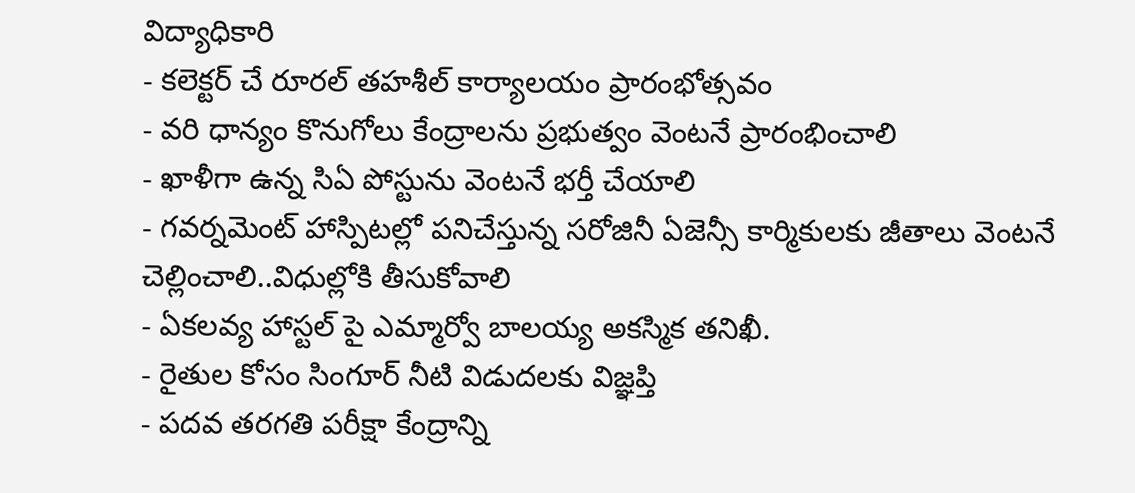విద్యాధికారి
- కలెక్టర్ చే రూరల్ తహశీల్ కార్యాలయం ప్రారంభోత్సవం
- వరి ధాన్యం కొనుగోలు కేంద్రాలను ప్రభుత్వం వెంటనే ప్రారంభించాలి
- ఖాళీగా ఉన్న సిఏ పోస్టును వెంటనే భర్తీ చేయాలి
- గవర్నమెంట్ హాస్పిటల్లో పనిచేస్తున్న సరోజినీ ఏజెన్సీ కార్మికులకు జీతాలు వెంటనే చెల్లించాలి..విధుల్లోకి తీసుకోవాలి
- ఏకలవ్య హాస్టల్ పై ఎమ్మార్వో బాలయ్య అకస్మిక తనిఖీ.
- రైతుల కోసం సింగూర్ నీటి విడుదలకు విజ్ఞప్తి
- పదవ తరగతి పరీక్షా కేంద్రాన్ని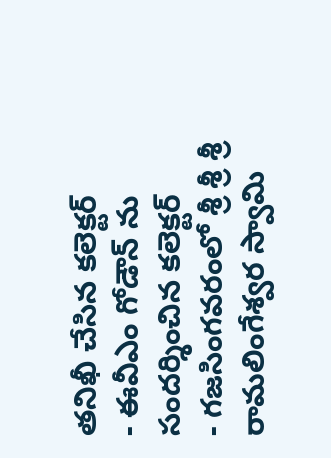తనిఖీ చేసిన కలెక్టర్
- ఈవీఎం గోడౌన్ ను సందర్శించిన కలెక్టర్
- గజసింగవరంలో శ్రీ శ్రీ శ్రీ రామలింగేశ్వర స్వామి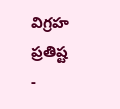విగ్రహ ప్రతిష్ట
-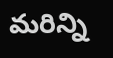మరిన్ని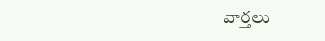వార్తలు